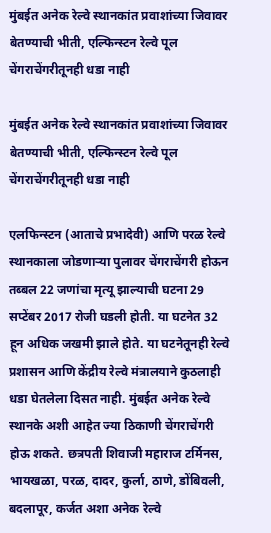मुंबईत अनेक रेल्वे स्थानकांत प्रवाशांच्या जिवावर बेतण्याची भीती, एल्फिन्स्टन रेल्वे पूल चेंगराचेंगरीतूनही धडा नाही

मुंबईत अनेक रेल्वे स्थानकांत प्रवाशांच्या जिवावर बेतण्याची भीती, एल्फिन्स्टन रेल्वे पूल चेंगराचेंगरीतूनही धडा नाही

एलफिन्स्टन (आताचे प्रभादेवी) आणि परळ रेल्वे स्थानकाला जोडणाऱ्या पुलावर चेंगराचेंगरी होऊन तब्बल 22 जणांचा मृत्यू झाल्याची घटना 29 सप्टेंबर 2017 रोजी घडली होती. या घटनेत 32 हून अधिक जखमी झाले होते. या घटनेतूनही रेल्वे प्रशासन आणि केंद्रीय रेल्वे मंत्रालयाने कुठलाही धडा घेतलेला दिसत नाही. मुंबईत अनेक रेल्वे स्थानके अशी आहेत ज्या ठिकाणी चेंगराचेंगरी होऊ शकते. छत्रपती शिवाजी महाराज टर्मिनस, भायखळा, परळ, दादर, कुर्ला, ठाणे, डोंबिवली, बदलापूर, कर्जत अशा अनेक रेल्वे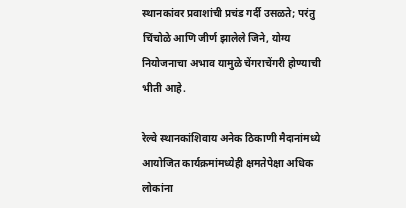स्थानकांवर प्रवाशांची प्रचंड गर्दी उसळते; परंतु चिंचोळे आणि जीर्ण झालेले जिने, योग्य नियोजनाचा अभाव यामुळे चेंगराचेंगरी होण्याची भीती आहे.

रेल्वे स्थानकांशिवाय अनेक ठिकाणी मैदानांमध्ये आयोजित कार्यक्रमांमध्येही क्षमतेपेक्षा अधिक लोकांना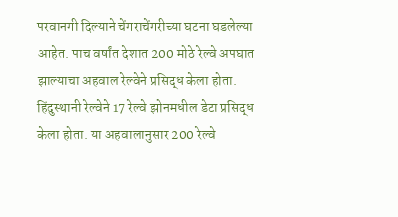परवानगी दिल्याने चेंगराचेंगरीच्या घटना घडलेल्या आहेत. पाच वर्षांत देशात 200 मोठे रेल्वे अपघात झाल्याचा अहवाल रेल्वेने प्रसिद्ध केला होता. हिंदुस्थानी रेल्वेने 17 रेल्वे झोनमधील डेटा प्रसिद्ध केला होता. या अहवालानुसार 200 रेल्वे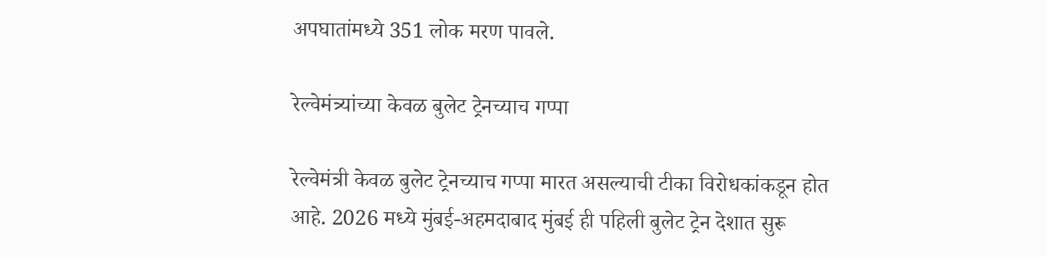अपघातांमध्ये 351 लोक मरण पावले.

रेल्वेमंत्र्यांच्या केवळ बुलेट ट्रेनच्याच गप्पा

रेल्वेमंत्री केवळ बुलेट ट्रेनच्याच गप्पा मारत असल्याची टीका विरोधकांकडून होत आहे. 2026 मध्ये मुंबई-अहमदाबाद मुंबई ही पहिली बुलेट ट्रेन देशात सुरू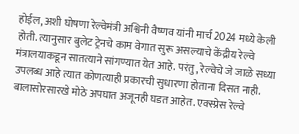होईल, अशी घोषणा रेल्वेमंत्री अश्विनी वैष्णव यांनी मार्च 2024 मध्ये केली होती. त्यानुसार बुलेट ट्रेनचे काम वेगात सुरू असल्याचे केंद्रीय रेल्वे मंत्रालयाकडून सातत्याने सांगण्यात येत आहे. परंतु, रेल्वेचे जे जाळे सध्या उपलब्ध आहे त्यात कोणत्याही प्रकारची सुधारणा होताना दिसत नाही. बालासोरसारखे मोठे अपघात अजूनही घडत आहेत. एक्स्प्रेस रेल्वे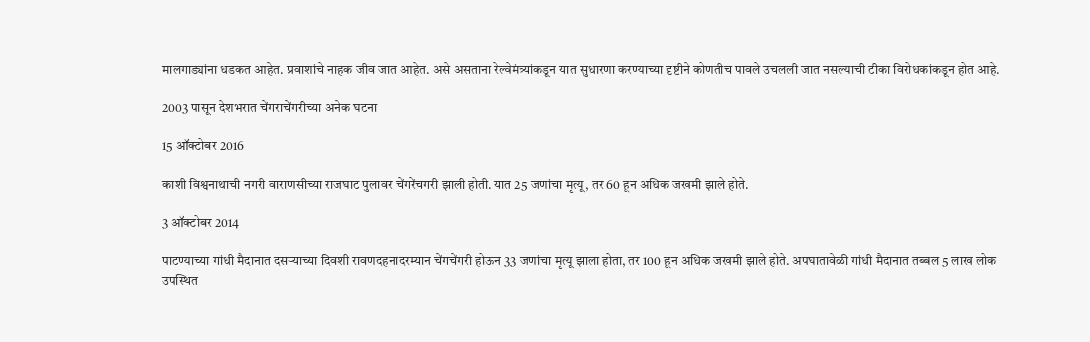मालगाड्यांना धडकत आहेत. प्रवाशांचे नाहक जीव जात आहेत. असे असताना रेल्वेमंत्र्यांकडून यात सुधारणा करण्याच्या दृष्टीने कोणतीच पावले उचलली जात नसल्याची टीका विरोधकांकडून होत आहे.

2003 पासून देशभरात चेंगराचेंगरीच्या अनेक घटना

15 ऑक्टोबर 2016

काशी विश्वनाथाची नगरी वाराणसीच्या राजघाट पुलावर चेंगरेंचगरी झाली होती. यात 25 जणांचा मृत्यू, तर 60 हून अधिक जखमी झाले होते.

3 ऑक्टोबर 2014

पाटण्याच्या गांधी मैदानात दसऱ्याच्या दिवशी रावणदहनादरम्यान चेंगचेंगरी होऊन 33 जणांचा मृत्यू झाला होता, तर 100 हून अधिक जखमी झाले होते. अपघातावेळी गांधी मैदानात तब्बल 5 लाख लोक उपस्थित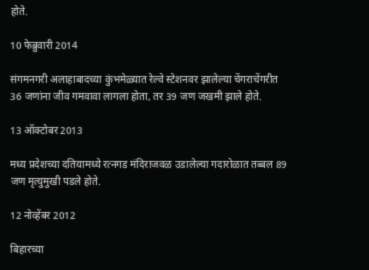होते.

10 फेब्रुवारी 2014

संगमनगरी अलाहाबादच्या कुंभमेळ्यात रेल्वे स्टेशनवर झालेल्या चेंगराचेंगरीत 36 जणांना जीव गमवावा लागला होता, तर 39 जण जखमी झाले होते.

13 ऑक्टोबर 2013

मध्य प्रदेशच्या दतियामध्ये रत्नगड मंदिराजवळ उडालेल्या गदारोळात तब्बल 89 जण मृत्युमुखी पडले होते.

12 नोव्हेंबर 2012

बिहारच्या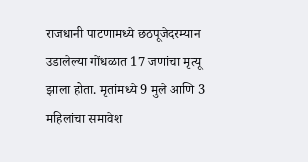राजधानी पाटणामध्ये छठपूजेदरम्यान उडालेल्या गोंधळात 17 जणांचा मृत्यू झाला होता. मृतांमध्ये 9 मुले आणि 3 महिलांचा समावेश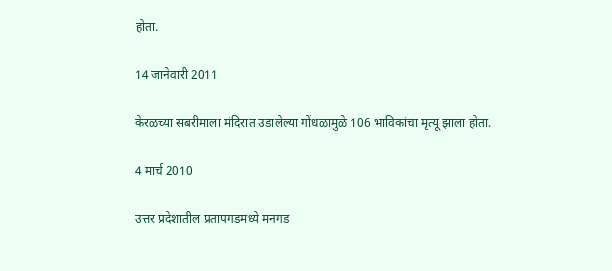होता.

14 जानेवारी 2011

केरळच्या सबरीमाला मंदिरात उडालेल्या गोंधळामुळे 106 भाविकांचा मृत्यू झाला होता.

4 मार्च 2010

उत्तर प्रदेशातील प्रतापगडमध्ये मनगड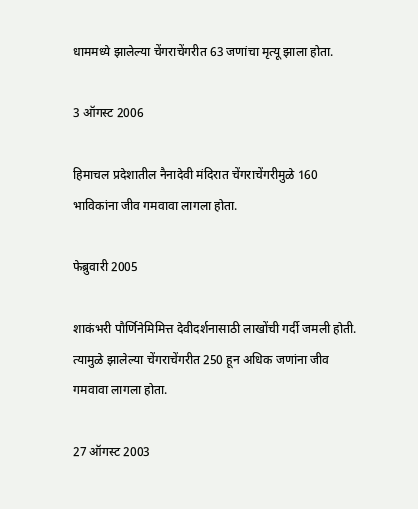धाममध्ये झालेल्या चेंगराचेंगरीत 63 जणांचा मृत्यू झाला होता.

3 ऑगस्ट 2006

हिमाचल प्रदेशातील नैनादेवी मंदिरात चेंगराचेंगरीमुळे 160 भाविकांना जीव गमवावा लागला होता.

फेब्रुवारी 2005

शाकंभरी पौर्णिनेमिमित्त देवीदर्शनासाठी लाखोंची गर्दी जमली होती. त्यामुळे झालेल्या चेंगराचेंगरीत 250 हून अधिक जणांना जीव गमवावा लागला होता.

27 ऑगस्ट 2003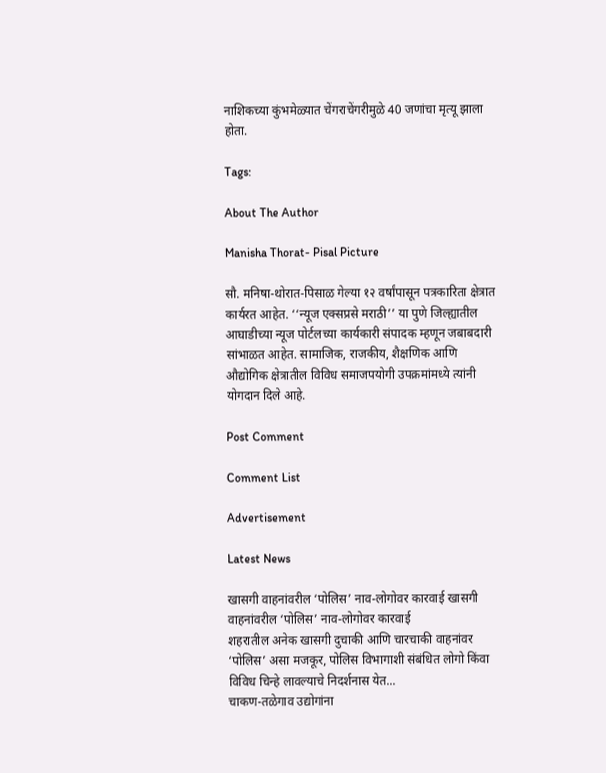नाशिकच्या कुंभमेळ्यात चेंगराचेंगरीमुळे 40 जणांचा मृत्यू झाला होता.

Tags:

About The Author

Manisha Thorat- Pisal Picture

सौ. मनिषा-थोरात-पिसाळ गेल्या १२ वर्षांपासून पत्रकारिता क्षेत्रात कार्यरत आहेत. ‘‘न्यूज एक्सप्रसे मराठी’’ या पुणे जिल्ह्यातील आघाडीच्या न्यूज पोर्टलच्या कार्यकारी संपादक म्हणून जबाबदारी सांभाळत आहेत. सामाजिक, राजकीय, शैक्षणिक आणि औद्योगिक क्षेत्रातील विविध समाजपयोगी उपक्रमांमध्ये त्यांनी योगदान दिले आहे.

Post Comment

Comment List

Advertisement

Latest News

खासगी वाहनांवरील ‘पोलिस’ नाव-लोगोवर कारवाई खासगी वाहनांवरील ‘पोलिस’ नाव-लोगोवर कारवाई
शहरातील अनेक खासगी दुचाकी आणि चारचाकी वाहनांवर ‘पोलिस’ असा मजकूर, पोलिस विभागाशी संबंधित लोगो किंवा विविध चिन्हे लावल्याचे निदर्शनास येत...
चाकण-तळेगाव उद्योगांना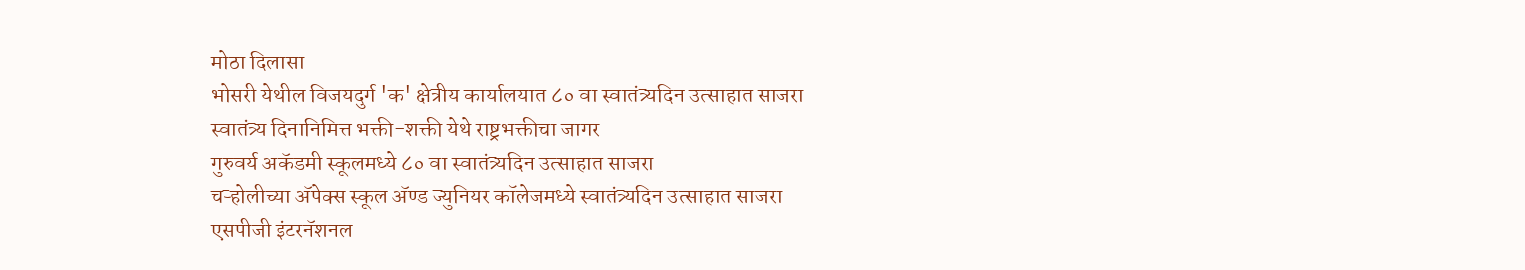मोठा दिलासा
भोसरी येथील विजयदुर्ग 'क' क्षेत्रीय कार्यालयात ८० वा स्वातंत्र्यदिन उत्साहात साजरा
स्वातंत्र्य दिनानिमित्त भक्ती-शक्ती येथे राष्ट्रभक्तीचा जागर
गुरुवर्य अकॅडमी स्कूलमध्ये ८० वा स्वातंत्र्यदिन उत्साहात साजरा
चऱ्होलीच्या अ‍ॅपेक्स स्कूल अ‍ॅण्ड ज्युनियर कॉलेजमध्ये स्वातंत्र्यदिन उत्साहात साजरा
एसपीजी इंटरनॅशनल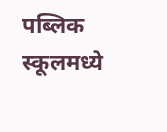पब्लिक स्कूलमध्ये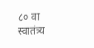८० वा स्वातंत्र्य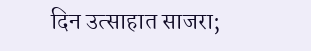दिन उत्साहात साजरा;